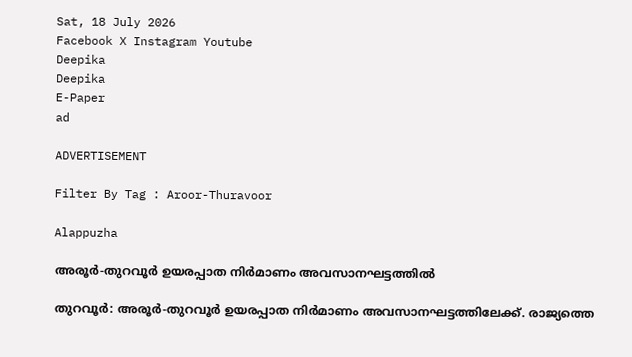Sat, 18 July 2026
Facebook X Instagram Youtube
Deepika
Deepika
E-Paper
ad

ADVERTISEMENT

Filter By Tag : Aroor-Thuravoor

Alappuzha

അരൂർ-തുറവൂർ ഉയരപ്പാത നിർമാണം അവസാനഘട്ടത്തിൽ

തുറവൂർ: അരൂർ-തുറവൂർ ഉയരപ്പാത നിർമാണം അവസാനഘട്ടത്തിലേക്ക്. രാജ്യത്തെ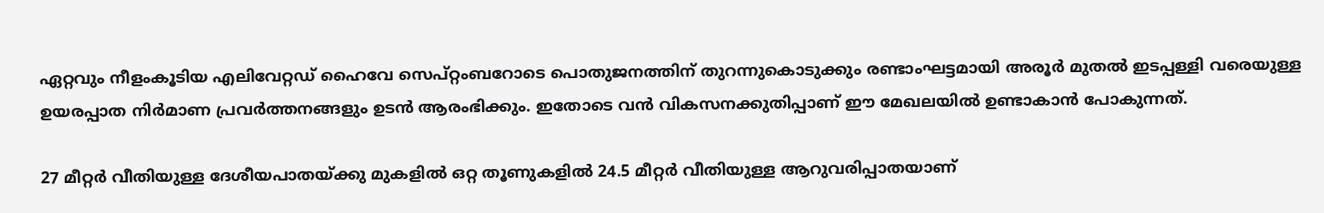ഏറ്റവും നീളംകൂടിയ എലിവേറ്റഡ് ഹൈവേ സെപ്റ്റംബറോടെ പൊതുജനത്തിന് തുറന്നുകൊടുക്കും രണ്ടാംഘട്ടമായി അരൂർ മുതൽ ഇടപ്പള്ളി വരെയുള്ള ഉയരപ്പാത നിർമാണ പ്രവർത്തനങ്ങളും ഉടൻ ആരംഭിക്കും. ഇതോടെ വൻ വികസനക്കുതിപ്പാണ് ഈ മേഖലയിൽ ഉണ്ടാകാൻ പോകുന്നത്.

27 മീറ്റർ വീതിയുള്ള ദേശീയപാതയ്ക്കു മുകളിൽ ഒറ്റ തൂണുകളിൽ 24.5 മീറ്റർ വീതിയുള്ള ആറുവരിപ്പാതയാണ്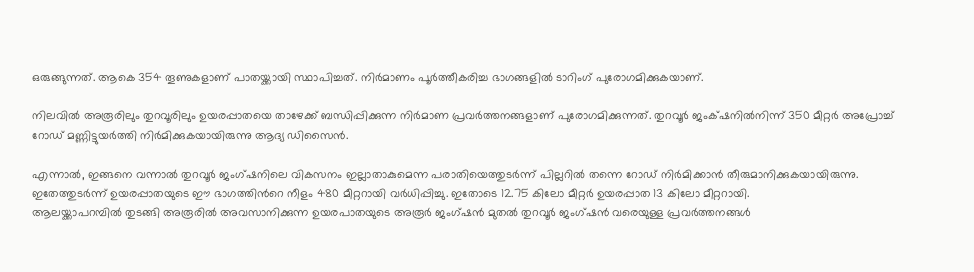ഒരുങ്ങുന്നത്. ആകെ 354 തൂണുകളാണ് പാതയ്ക്കായി സ്ഥാപിച്ചത്‌. നിർമാണം പൂർത്തീകരിച്ച ഭാഗങ്ങളിൽ ടാറിംഗ് പുരോഗമിക്കുകയാണ്.

നിലവിൽ അരൂരിലും തുറവൂരിലും ഉയരപ്പാതയെ താഴേക്ക് ബന്ധിപ്പിക്കുന്ന നിർമാണ പ്രവർത്തനങ്ങളാണ് പുരോഗമിക്കുന്നത്. തുറവൂർ ജംക്‌ഷനിൽനിന്ന് 350 മീറ്റർ അപ്രോച്ച് റോഡ് മണ്ണിട്ടുയർത്തി നിർമിക്കുകയായിരുന്നു ആദ്യ ഡിസൈൻ.

എന്നാൽ, ഇങ്ങനെ വന്നാൽ തുറവൂർ ജംഗ്ഷനിലെ വികസനം ഇല്ലാതാകുമെന്ന പരാതിയെത്തുടർന്ന് പില്ലറിൽ തന്നെ റോഡ് നിർമിക്കാൻ തീരുമാനിക്കുകയായിരുന്നു. ഇതേത്തുടർന്ന് ഉയരപ്പാതയുടെ ഈ ഭാഗത്തിന്‍റെ നീളം 480 മീറ്ററായി വർധിപ്പിച്ചു. ഇതോടെ 12.75 കിലോ മീറ്റർ ഉയരപ്പാത 13 കിലോ മീറ്ററായി.
ആലയ്ക്കാപറമ്പിൽ തുടങ്ങി അരൂരിൽ അവസാനിക്കുന്ന ഉയരപാതയുടെ അരൂർ ജംഗ്ഷൻ മുതൽ തുറവൂർ ജംഗ്ഷൻ വരെയുള്ള പ്രവർത്തനങ്ങൾ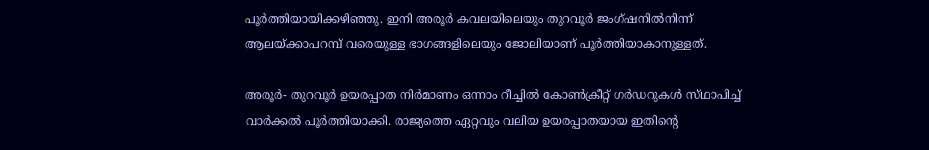പൂർത്തിയായിക്കഴിഞ്ഞു. ഇനി അരൂർ കവലയിലെയും തുറവൂർ ജംഗ്ഷനിൽനിന്ന് ആലയ്ക്കാപറമ്പ് വരെയുള്ള ഭാഗങ്ങളിലെയും ജോലിയാണ് പൂർത്തിയാകാനുള്ളത്.

അരൂർ- തുറവൂർ ഉയരപ്പാത നിർമാണം ഒന്നാം റീച്ചിൽ കോൺക്രീറ്റ് ഗർഡറുകൾ സ്‌ഥാപിച്ച് വാർക്കൽ പൂർത്തിയാക്കി. രാജ്യത്തെ ഏറ്റവും വലിയ ഉയരപ്പാതയായ ഇതിന്‍റെ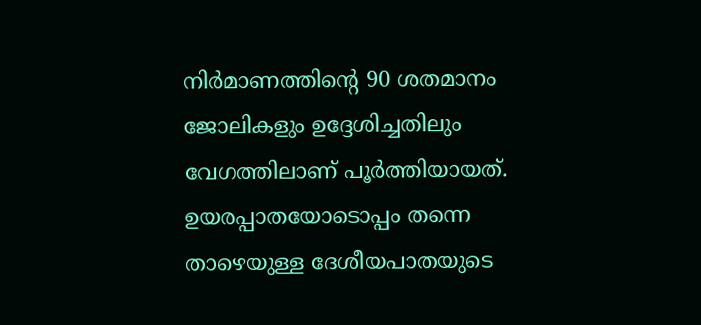നിർമാണത്തിന്‍റെ 90 ശതമാനം ജോലികളും ഉദ്ദേശിച്ചതിലും വേഗത്തിലാണ് പൂർത്തിയായത്. ഉയരപ്പാതയോടൊപ്പം തന്നെ താഴെയുള്ള ദേശീയപാതയുടെ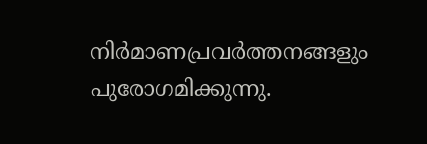നിർമാണപ്രവർത്തനങ്ങളും പുരോഗമിക്കുന്നു.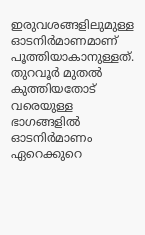ഇരുവശങ്ങളിലുമുള്ള ഓടനിർമാണമാണ് പൂത്തിയാകാനുള്ളത്. തുറവൂർ മുതൽ കുത്തിയതോട് വരെയുള്ള ഭാഗങ്ങളിൽ ഓടനിർമാണം ഏറെക്കുറെ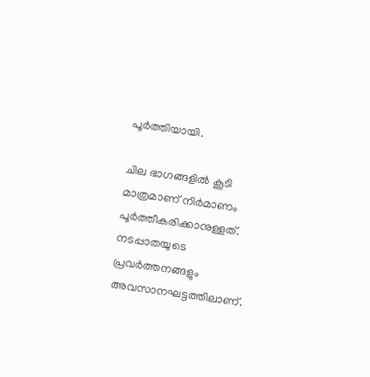പൂർത്തിയായി.

ചില ഭാഗങ്ങളിൽ കൂടി മാത്രമാണ് നിർമാണം പൂർത്തീകരിക്കാനുള്ളത്. നടപ്പാതയുടെ പ്രവർത്തനങ്ങളും അവസാനഘട്ടത്തിലാണ്.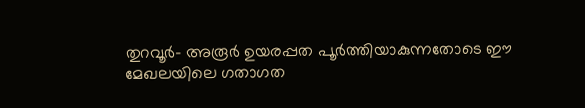തുറവൂർ- അരൂർ ഉയരപ്പത പൂർത്തിയാകുന്നതോടെ ഈ മേഖലയിലെ ഗതാഗത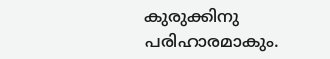കുരുക്കിനു പരിഹാരമാകും.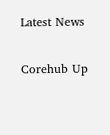Latest News

Corehub Up